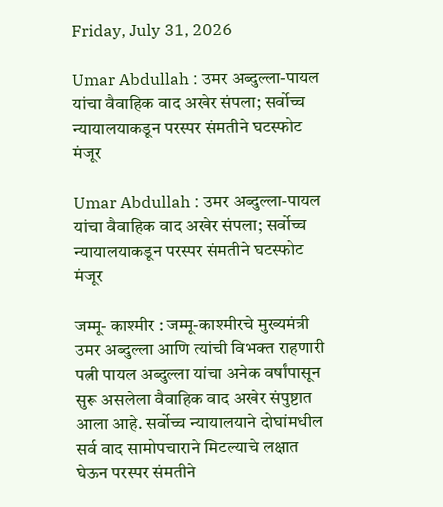Friday, July 31, 2026

Umar Abdullah : उमर अब्दुल्ला-पायल यांचा वैवाहिक वाद अखेर संपला; सर्वोच्च न्यायालयाकडून परस्पर संमतीने घटस्फोट मंजूर

Umar Abdullah : उमर अब्दुल्ला-पायल यांचा वैवाहिक वाद अखेर संपला; सर्वोच्च न्यायालयाकडून परस्पर संमतीने घटस्फोट मंजूर

जम्मू- काश्मीर : जम्मू-काश्मीरचे मुख्यमंत्री उमर अब्दुल्ला आणि त्यांची विभक्त राहणारी पत्नी पायल अब्दुल्ला यांचा अनेक वर्षांपासून सुरू असलेला वैवाहिक वाद अखेर संपुष्टात आला आहे. सर्वोच्च न्यायालयाने दोघांमधील सर्व वाद सामोपचाराने मिटल्याचे लक्षात घेऊन परस्पर संमतीने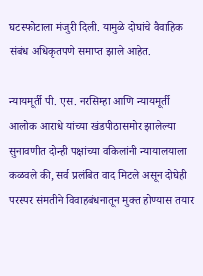घटस्फोटाला मंजुरी दिली. यामुळे दोघांचे वैवाहिक संबंध अधिकृतपणे समाप्त झाले आहेत.

न्यायमूर्ती पी. एस. नरसिम्हा आणि न्यायमूर्ती आलोक आराधे यांच्या खंडपीठासमोर झालेल्या सुनावणीत दोन्ही पक्षांच्या वकिलांनी न्यायालयाला कळवले की, सर्व प्रलंबित वाद मिटले असून दोघेही परस्पर संमतीने विवाहबंधनातून मुक्त होण्यास तयार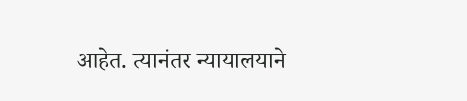आहेत. त्यानंतर न्यायालयाने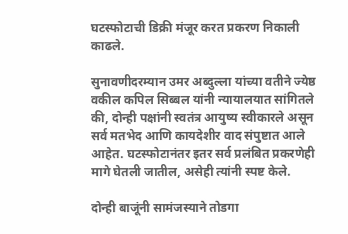घटस्फोटाची डिक्री मंजूर करत प्रकरण निकाली काढले.

सुनावणीदरम्यान उमर अब्दुल्ला यांच्या वतीने ज्येष्ठ वकील कपिल सिब्बल यांनी न्यायालयात सांगितले की, दोन्ही पक्षांनी स्वतंत्र आयुष्य स्वीकारले असून सर्व मतभेद आणि कायदेशीर वाद संपुष्टात आले आहेत. घटस्फोटानंतर इतर सर्व प्रलंबित प्रकरणेही मागे घेतली जातील, असेही त्यांनी स्पष्ट केले.

दोन्ही बाजूंनी सामंजस्याने तोडगा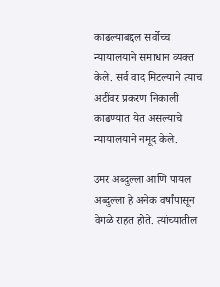काढल्याबद्दल सर्वोच्च न्यायालयाने समाधान व्यक्त केले. सर्व वाद मिटल्याने त्याच अटींवर प्रकरण निकाली काढण्यात येत असल्याचे न्यायालयाने नमूद केले.

उमर अब्दुल्ला आणि पायल अब्दुल्ला हे अनेक वर्षांपासून वेगळे राहत होते. त्यांच्यातील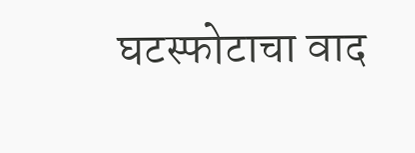घटस्फोटाचा वाद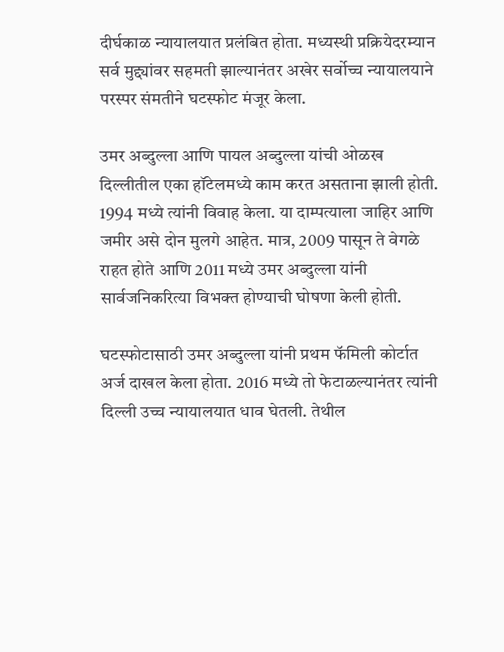दीर्घकाळ न्यायालयात प्रलंबित होता. मध्यस्थी प्रक्रियेदरम्यान सर्व मुद्द्यांवर सहमती झाल्यानंतर अखेर सर्वोच्च न्यायालयाने परस्पर संमतीने घटस्फोट मंजूर केला.

उमर अब्दुल्ला आणि पायल अब्दुल्ला यांची ओळख दिल्लीतील एका हॉटेलमध्ये काम करत असताना झाली होती. 1994 मध्ये त्यांनी विवाह केला. या दाम्पत्याला जाहिर आणि जमीर असे दोन मुलगे आहेत. मात्र, 2009 पासून ते वेगळे राहत होते आणि 2011 मध्ये उमर अब्दुल्ला यांनी सार्वजनिकरित्या विभक्त होण्याची घोषणा केली होती.

घटस्फोटासाठी उमर अब्दुल्ला यांनी प्रथम फॅमिली कोर्टात अर्ज दाखल केला होता. 2016 मध्ये तो फेटाळल्यानंतर त्यांनी दिल्ली उच्च न्यायालयात धाव घेतली. तेथील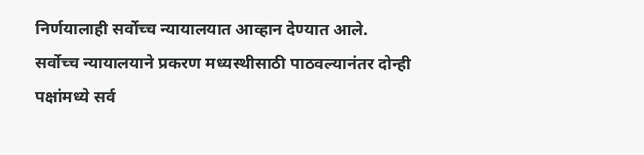निर्णयालाही सर्वोच्च न्यायालयात आव्हान देण्यात आले. सर्वोच्च न्यायालयाने प्रकरण मध्यस्थीसाठी पाठवल्यानंतर दोन्ही पक्षांमध्ये सर्व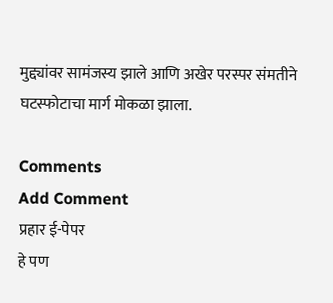मुद्द्यांवर सामंजस्य झाले आणि अखेर परस्पर संमतीने घटस्फोटाचा मार्ग मोकळा झाला.

Comments
Add Comment
प्रहार ई-पेपर
हे पण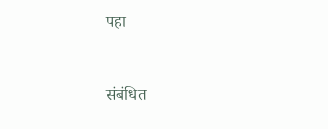पहा


संबंधित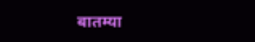बातम्या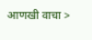आणखी वाचा >